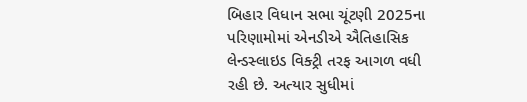બિહાર વિધાન સભા ચૂંટણી 2025ના પરિણામોમાં એનડીએ ઐતિહાસિક લેન્ડસ્લાઇડ વિક્ટ્રી તરફ આગળ વધી રહી છે. અત્યાર સુધીમાં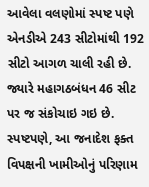આવેલા વલણોમાં સ્પષ્ટ પણે એનડીએ 243 સીટોમાંથી 192 સીટો આગળ ચાલી રહી છે. જ્યારે મહાગઠબંધન 46 સીટ પર જ સંકોચાઇ ગઇ છે. સ્પષ્ટપણે, આ જનાદેશ ફક્ત વિપક્ષની ખામીઓનું પરિણામ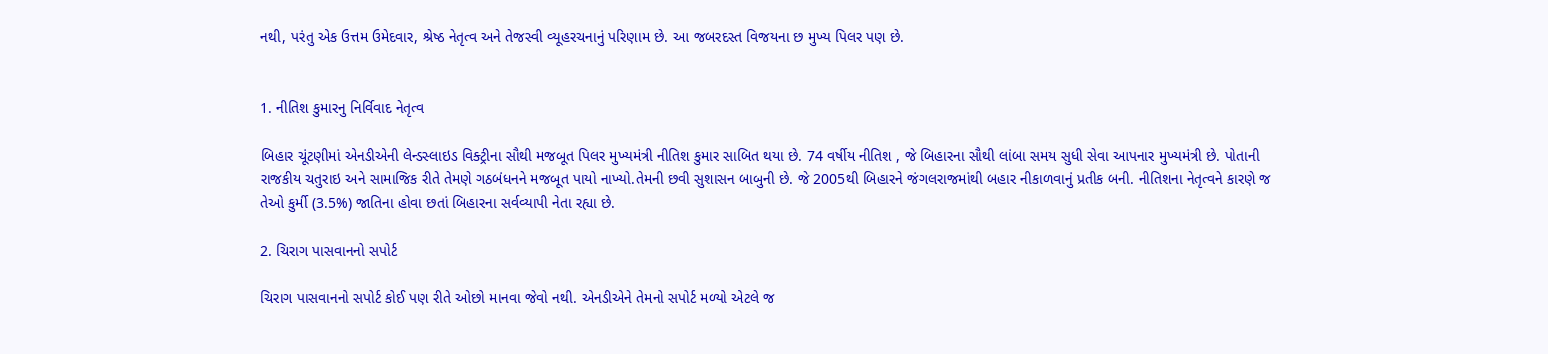નથી, પરંતુ એક ઉત્તમ ઉમેદવાર, શ્રેષ્ઠ નેતૃત્વ અને તેજસ્વી વ્યૂહરચનાનું પરિણામ છે. આ જબરદસ્ત વિજયના છ મુખ્ય પિલર પણ છે.


1. નીતિશ કુમારનુ નિર્વિવાદ નેતૃત્વ

બિહાર ચૂંટણીમાં એનડીએની લેન્ડસ્લાઇડ વિક્ટ્રીના સૌથી મજબૂત પિલર મુખ્યમંત્રી નીતિશ કુમાર સાબિત થયા છે. 74 વર્ષીય નીતિશ , જે બિહારના સૌથી લાંબા સમય સુધી સેવા આપનાર મુખ્યમંત્રી છે. પોતાની રાજકીય ચતુરાઇ અને સામાજિક રીતે તેમણે ગઠબંધનને મજબૂત પાયો નાખ્યો.તેમની છવી સુશાસન બાબુની છે. જે 2005થી બિહારને જંગલરાજમાંથી બહાર નીકાળવાનું પ્રતીક બની. નીતિશના નેતૃત્વને કારણે જ તેઓ કુર્મી (3.5%) જાતિના હોવા છતાં બિહારના સર્વવ્યાપી નેતા રહ્યા છે.

2. ચિરાગ પાસવાનનો સપોર્ટ

ચિરાગ પાસવાનનો સપોર્ટ કોઈ પણ રીતે ઓછો માનવા જેવો નથી. એનડીએને તેમનો સપોર્ટ મળ્યો એટલે જ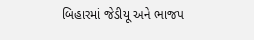બિહારમાં જેડીયૂ અને ભાજપ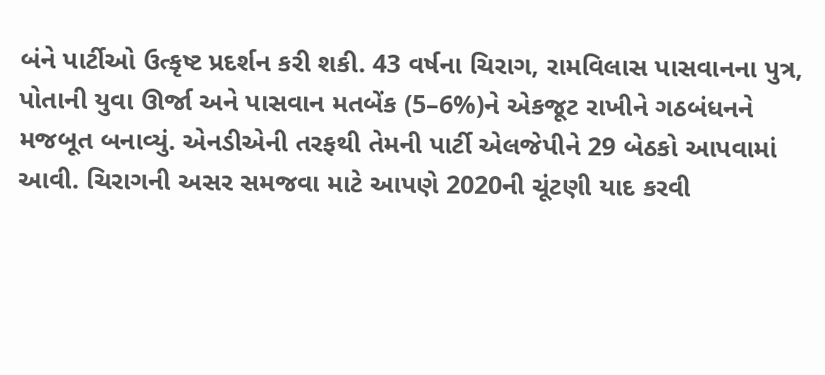બંને પાર્ટીઓ ઉત્કૃષ્ટ પ્રદર્શન કરી શકી. 43 વર્ષના ચિરાગ, રામવિલાસ પાસવાનના પુત્ર, પોતાની યુવા ઊર્જા અને પાસવાન મતબેંક (5–6%)ને એકજૂટ રાખીને ગઠબંધનને મજબૂત બનાવ્યું. એનડીએની તરફથી તેમની પાર્ટી એલજેપીને 29 બેઠકો આપવામાં આવી. ચિરાગની અસર સમજવા માટે આપણે 2020ની ચૂંટણી યાદ કરવી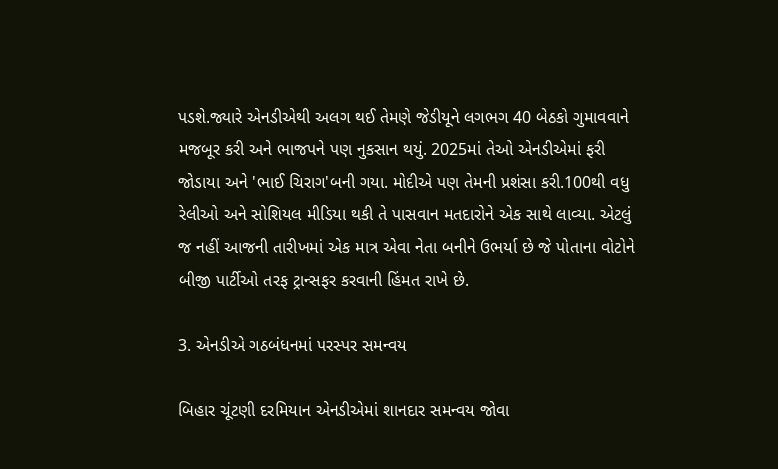પડશે.જ્યારે એનડીએથી અલગ થઈ તેમણે જેડીયૂને લગભગ 40 બેઠકો ગુમાવવાને મજબૂર કરી અને ભાજપને પણ નુકસાન થયું. 2025માં તેઓ એનડીએમાં ફરી જોડાયા અને 'ભાઈ ચિરાગ'બની ગયા. મોદીએ પણ તેમની પ્રશંસા કરી.100થી વધુ રેલીઓ અને સોશિયલ મીડિયા થકી તે પાસવાન મતદારોને એક સાથે લાવ્યા. એટલું જ નહીં આજની તારીખમાં એક માત્ર એવા નેતા બનીને ઉભર્યા છે જે પોતાના વોટોને બીજી પાર્ટીઓ તરફ ટ્રાન્સફર કરવાની હિંમત રાખે છે.

3. એનડીએ ગઠબંધનમાં પરસ્પર સમન્વય

બિહાર ચૂંટણી દરમિયાન એનડીએમાં શાનદાર સમન્વય જોવા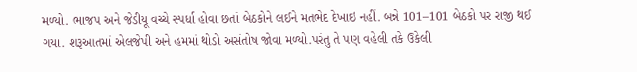મળ્યો. ભાજપ અને જેડીયૂ વચ્ચે સ્પર્ધા હોવા છતાં બેઠકોને લઈને મતભેદ દેખાઇ નહીં. બન્ને 101–101 બેઠકો પર રાજી થઈ ગયા. શરૂઆતમાં એલજેપી અને હમમાં થોડો અસંતોષ જોવા મળ્યો.પરંતુ તે પણ વહેલી તકે ઉકેલી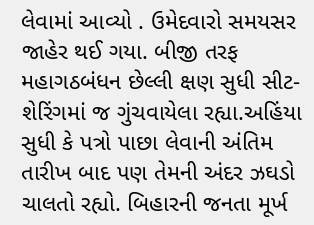લેવામાં આવ્યો . ઉમેદવારો સમયસર જાહેર થઈ ગયા. બીજી તરફ મહાગઠબંધન છેલ્લી ક્ષણ સુધી સીટ-શેરિંગમાં જ ગુંચવાયેલા રહ્યા.અહિંયા સુધી કે પત્રો પાછા લેવાની અંતિમ તારીખ બાદ પણ તેમની અંદર ઝઘડો ચાલતો રહ્યો. બિહારની જનતા મૂર્ખ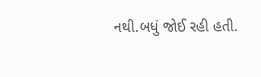નથી.બધું જોઈ રહી હતી.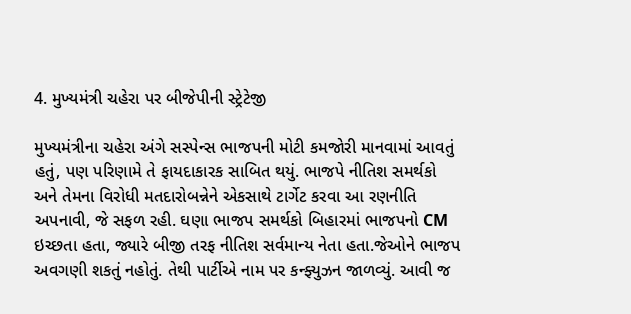4. મુખ્યમંત્રી ચહેરા પર બીજેપીની સ્ટ્રેટેજી

મુખ્યમંત્રીના ચહેરા અંગે સસ્પેન્સ ભાજપની મોટી કમજોરી માનવામાં આવતું હતું, પણ પરિણામે તે ફાયદાકારક સાબિત થયું. ભાજપે નીતિશ સમર્થકો અને તેમના વિરોધી મતદારોબન્નેને એકસાથે ટાર્ગેટ કરવા આ રણનીતિ અપનાવી, જે સફળ રહી. ઘણા ભાજપ સમર્થકો બિહારમાં ભાજપનો CM ઇચ્છતા હતા, જ્યારે બીજી તરફ નીતિશ સર્વમાન્ય નેતા હતા.જેઓને ભાજપ અવગણી શકતું નહોતું. તેથી પાર્ટીએ નામ પર કન્ફ્યુઝન જાળવ્યું. આવી જ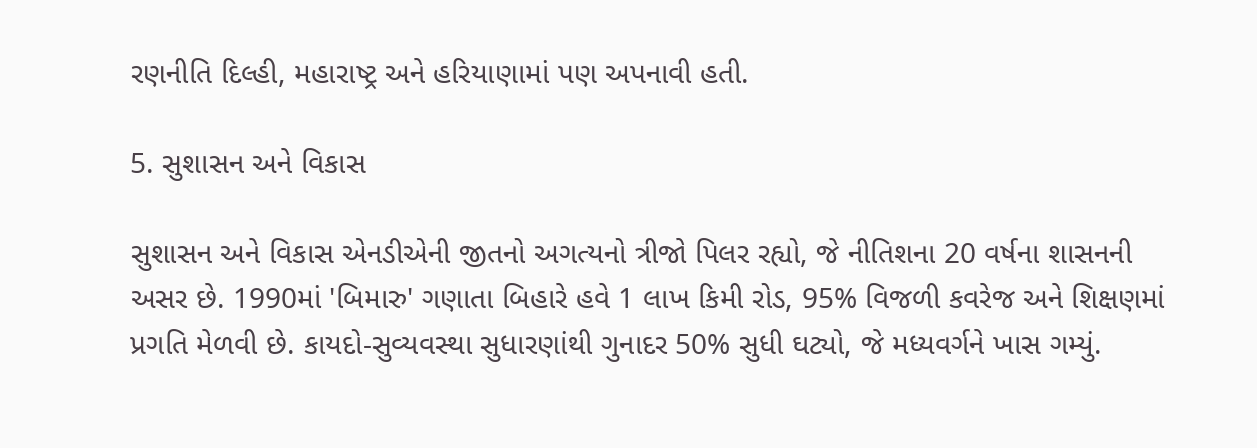રણનીતિ દિલ્હી, મહારાષ્ટ્ર અને હરિયાણામાં પણ અપનાવી હતી.

5. સુશાસન અને વિકાસ

સુશાસન અને વિકાસ એનડીએની જીતનો અગત્યનો ત્રીજો પિલર રહ્યો, જે નીતિશના 20 વર્ષના શાસનની અસર છે. 1990માં 'બિમારુ' ગણાતા બિહારે હવે 1 લાખ કિમી રોડ, 95% વિજળી કવરેજ અને શિક્ષણમાં પ્રગતિ મેળવી છે. કાયદો-સુવ્યવસ્થા સુધારણાંથી ગુનાદર 50% સુધી ઘટ્યો, જે મધ્યવર્ગને ખાસ ગમ્યું.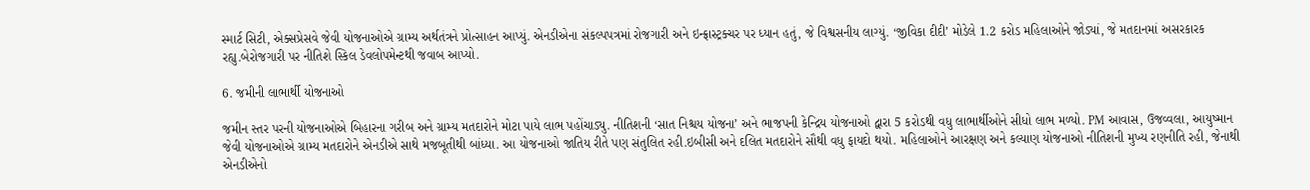સ્માર્ટ સિટી, એક્સપ્રેસવે જેવી યોજનાઓએ ગ્રામ્ય અર્થતંત્રને પ્રોત્સાહન આપ્યું. એનડીએના સંકલ્પપત્રમાં રોજગારી અને ઇન્ફ્રાસ્ટ્રક્ચર પર ધ્યાન હતું, જે વિશ્વસનીય લાગ્યું. ‘જીવિકા દીદી’ મોડેલે 1.2 કરોડ મહિલાઓને જોડ્યાં, જે મતદાનમાં અસરકારક રહ્યુ.બેરોજગારી પર નીતિશે સ્કિલ ડેવલોપમેન્ટથી જવાબ આપ્યો.

6. જમીની લાભાર્થી યોજનાઓ

જમીન સ્તર પરની યોજનાઓએ બિહારના ગરીબ અને ગ્રામ્ય મતદારોને મોટા પાયે લાભ પહોંચાડ્યુ. નીતિશની ‘સાત નિશ્ચય યોજના’ અને ભાજપની કેન્દ્રિય યોજનાઓ દ્વારા 5 કરોડથી વધુ લાભાર્થીઓને સીધો લાભ મળ્યો. PM આવાસ, ઉજવ્વલા, આયુષ્માન જેવી યોજનાઓએ ગ્રામ્ય મતદારોને એનડીએ સાથે મજબૂતીથી બાંધ્યા. આ યોજનાઓ જાતિય રીતે પણ સંતુલિત રહી.ઇબીસી અને દલિત મતદારોને સૌથી વધુ ફાયદો થયો. મહિલાઓને આરક્ષણ અને કલ્યાણ યોજનાઓ નીતિશની મુખ્ય રણનીતિ રહી, જેનાથી એનડીએનો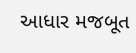આધાર મજબૂત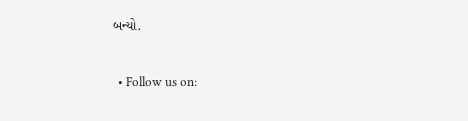બન્યો.


  • Follow us on: